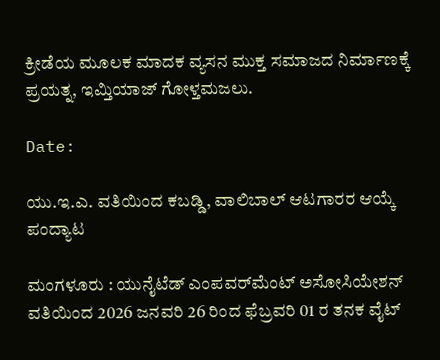ಕ್ರೀಡೆಯ ಮೂಲಕ ಮಾದಕ ವ್ಯಸನ ಮುಕ್ತ ಸಮಾಜದ ನಿರ್ಮಾಣಕ್ಕೆ ಪ್ರಯತ್ನ, ಇಮ್ತಿಯಾಜ್ ಗೋಳ್ತಮಜಲು.

Date:

ಯು.ಇ.ಎ. ವತಿಯಿಂದ ಕಬಡ್ಡಿ, ವಾಲಿಬಾಲ್ ಆಟಗಾರರ ಆಯ್ಕೆ ಪಂದ್ಯಾಟ

ಮಂಗಳೂರು : ಯುನೈಟೆಡ್ ಎಂಪವರ್‌ಮೆಂಟ್ ಅಸೋಸಿಯೇಶನ್ ವತಿಯಿಂದ 2026 ಜನವರಿ 26 ರಿಂದ ಫೆಬ್ರವರಿ 01 ರ ತನಕ ವೈಟ್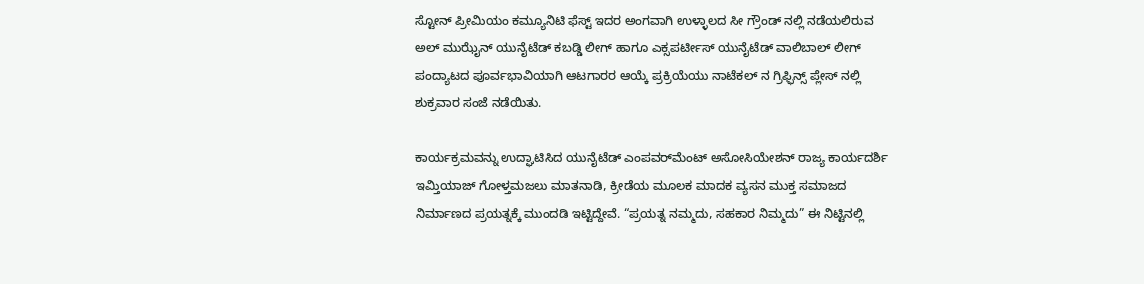ಸ್ಟೋನ್ ಪ್ರೀಮಿಯಂ ಕಮ್ಯೂನಿಟಿ ಫೆಸ್ಟ್ ಇದರ ಅಂಗವಾಗಿ ಉಳ್ಳಾಲದ ಸೀ ಗ್ರೌಂಡ್ ನಲ್ಲಿ ನಡೆಯಲಿರುವ ಅಲ್ ಮುಝೈನ್ ಯುನೈಟೆಡ್ ಕಬಡ್ಡಿ ಲೀಗ್ ಹಾಗೂ ಎಕ್ಸಪರ್ಟೀಸ್ ಯುನೈಟೆಡ್ ವಾಲಿಬಾಲ್ ಲೀಗ್ ಪಂದ್ಯಾಟದ ಪೂರ್ವಭಾವಿಯಾಗಿ ಆಟಗಾರರ ಆಯ್ಕೆ ಪ್ರಕ್ರಿಯೆಯು ನಾಟೆಕಲ್ ನ ಗ್ರಿಫ್ಫಿನ್ಸ್ ಪ್ಲೇಸ್ ನಲ್ಲಿ ಶುಕ್ರವಾರ ಸಂಜೆ ನಡೆಯಿತು.

ಕಾರ್ಯಕ್ರಮವನ್ನು ಉದ್ಘಾಟಿಸಿದ ಯುನೈಟೆಡ್ ಎಂಪವರ್‌ಮೆಂಟ್ ಅಸೋಸಿಯೇಶನ್ ರಾಜ್ಯ ಕಾರ್ಯದರ್ಶಿ ಇಮ್ತಿಯಾಜ್ ಗೋಳ್ತಮಜಲು ಮಾತನಾಡಿ, ಕ್ರೀಡೆಯ ಮೂಲಕ ಮಾದಕ ವ್ಯಸನ ಮುಕ್ತ ಸಮಾಜದ ನಿರ್ಮಾಣದ ಪ್ರಯತ್ನಕ್ಕೆ ಮುಂದಡಿ ಇಟ್ಟಿದ್ದೇವೆ. “ಪ್ರಯತ್ನ ನಮ್ಮದು, ಸಹಕಾರ ನಿಮ್ಮದು” ಈ ನಿಟ್ಟಿನಲ್ಲಿ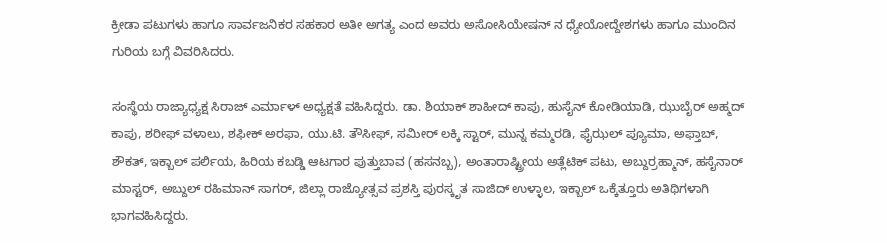ಕ್ರೀಡಾ ಪಟುಗಳು ಹಾಗೂ ಸಾರ್ವಜನಿಕರ ಸಹಕಾರ ಅತೀ ಅಗತ್ಯ ಎಂದ ಅವರು ಅಸೋಸಿಯೇಷನ್ ನ ಧ್ಯೇಯೋದ್ದೇಶಗಳು ಹಾಗೂ ಮುಂದಿನ ಗುರಿಯ ಬಗ್ಗೆ ವಿವರಿಸಿದರು.

ಸಂಸ್ಥೆಯ ರಾಜ್ಯಾಧ್ಯಕ್ಷ ಸಿರಾಜ್ ಎರ್ಮಾಳ್ ಅಧ್ಯಕ್ಷತೆ ವಹಿಸಿದ್ದರು. ಡಾ. ಶಿಯಾಕ್ ಶಾಹೀದ್ ಕಾಪು, ಹುಸೈನ್ ಕೋಡಿಯಾಡಿ, ಝುಬೈರ್ ಅಹ್ಮದ್ ಕಾಪು, ಶರೀಫ್ ವಳಾಲು, ಶಫೀಕ್ ಅರಫಾ, ಯು.ಟಿ. ತೌಸೀಫ್, ಸಮೀರ್ ಲಕ್ಕಿ ಸ್ಟಾರ್, ಮುನ್ನ ಕಮ್ಮರಡಿ, ಫೈಝಲ್ ಪ್ಯೂಮಾ, ಅಫ್ತಾಬ್, ಶೌಕತ್, ಇಕ್ಬಾಲ್ ಪರ್ಲಿಯ, ಹಿರಿಯ ಕಬಡ್ಡಿ ಆಟಗಾರ ಪುತ್ತುಬಾವ (ಹಸನಬ್ಬ), ಅಂತಾರಾಷ್ಟ್ರೀಯ ಅತ್ಲೆಟಿಕ್ ಪಟು, ಅಬ್ದುರ್ರಹ್ಮಾನ್, ಹಸೈನಾರ್ ಮಾಸ್ಟರ್, ಅಬ್ದುಲ್ ರಹಿಮಾನ್ ಸಾಗರ್, ಜಿಲ್ಲಾ ರಾಜ್ಯೋತ್ಸವ ಪ್ರಶಸ್ತಿ ಪುರಸ್ಕೃತ ಸಾಜಿದ್ ಉಳ್ಳಾಲ, ಇಕ್ಬಾಲ್ ಒಕ್ಕೆತ್ತೂರು ಅತಿಥಿಗಳಾಗಿ ಭಾಗವಹಿಸಿದ್ದರು.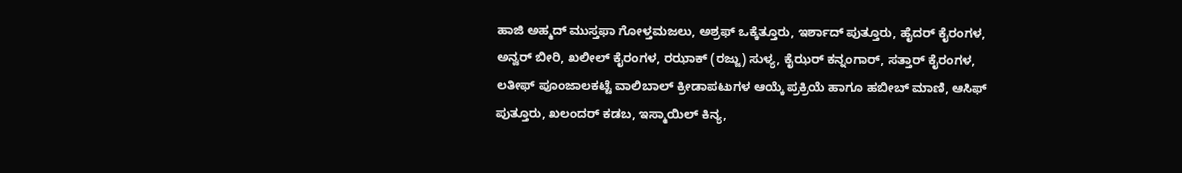ಹಾಜಿ ಅಹ್ಮದ್ ಮುಸ್ತಫಾ ಗೋಳ್ತಮಜಲು, ಅಶ್ರಫ್ ಒಕ್ಕೆತ್ತೂರು, ಇರ್ಶಾದ್ ಪುತ್ತೂರು, ಹೈದರ್ ಕೈರಂಗಳ, ಅನ್ವರ್ ಬೀರಿ, ಖಲೀಲ್ ಕೈರಂಗಳ, ರಝಾಕ್ (ರಜ್ಜು) ಸುಳ್ಯ, ಕೈಝರ್ ಕನ್ನಂಗಾರ್, ಸತ್ತಾರ್ ಕೈರಂಗಳ, ಲತೀಫ್ ಪೂಂಜಾಲಕಟ್ಟೆ ವಾಲಿಬಾಲ್ ಕ್ರೀಡಾಪಟುಗಳ ಆಯ್ಕೆ ಪ್ರಕ್ರಿಯೆ ಹಾಗೂ ಹಬೀಬ್ ಮಾಣಿ, ಆಸಿಫ್ ಪುತ್ತೂರು, ಖಲಂದರ್ ಕಡಬ, ಇಸ್ಮಾಯಿಲ್ ಕಿನ್ಯ,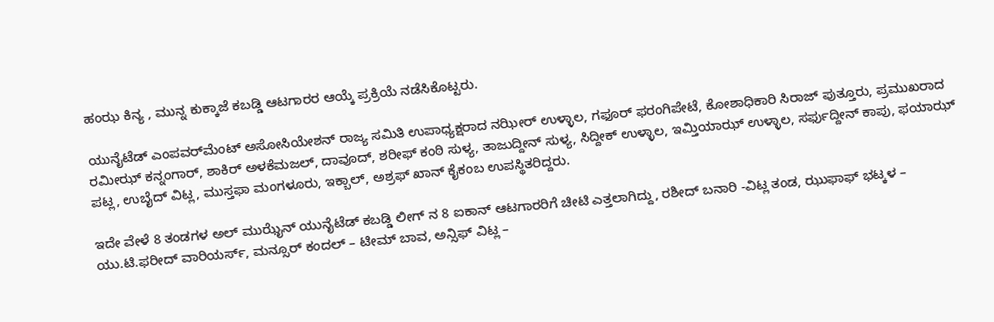ಹಂಝ ಕಿನ್ಯ , ಮುನ್ನ ಕುಕ್ಕಾಜೆ ಕಬಡ್ಡಿ ಆಟಗಾರರ ಆಯ್ಕೆ ಪ್ರಕ್ರಿಯೆ ನಡೆಸಿಕೊಟ್ಟರು.

ಯುನೈಟೆಡ್ ಎಂಪವರ್‌ಮೆಂಟ್ ಅಸೋಸಿಯೇಶನ್ ರಾಜ್ಯ ಸಮಿತಿ ಉಪಾಧ್ಯಕ್ಷರಾದ ನಝೀರ್ ಉಳ್ಳಾಲ, ಗಫೂರ್ ಫರಂಗಿಪೇಟೆ, ಕೋಶಾಧಿಕಾರಿ ಸಿರಾಜ್ ಪುತ್ತೂರು, ಪ್ರಮುಖರಾದ ರಮೀಝ್ ಕನ್ನಂಗಾರ್, ಶಾಕಿರ್ ಅಳಕೆಮಜಲ್, ದಾವೂದ್, ಶರೀಫ್ ಕಂಠಿ ಸುಳ್ಯ, ತಾಜುದ್ದೀನ್ ಸುಳ್ಯ, ಸಿದ್ದೀಕ್ ಉಳ್ಳಾಲ, ಇಮ್ತಿಯಾಝ್ ಉಳ್ಳಾಲ, ಸರ್ಫುದ್ದೀನ್ ಕಾಪು, ಫಯಾಝ್ ಪಟ್ಲ, ಉಬೈದ್ ವಿಟ್ಲ, ಮುಸ್ತಫಾ ಮಂಗಳೂರು, ಇಕ್ಬಾಲ್, ಅಶ್ರಫ್ ಖಾನ್ ಕೈಕಂಬ ಉಪಸ್ಥಿತರಿದ್ದರು.

ಇದೇ ವೇಳೆ 8 ತಂಡಗಳ ಅಲ್ ಮುಝೈನ್ ಯುನೈಟೆಡ್ ಕಬಡ್ಡಿ ಲೀಗ್ ನ 8 ಐಕಾನ್ ಆಟಗಾರರಿಗೆ ಚೀಟಿ ಎತ್ತಲಾಗಿದ್ದು, ರಶೀದ್ ಬನಾರಿ -ವಿಟ್ಲ ತಂಡ, ಝುಫಾಫ್ ಭಟ್ಕಳ – ಯು.ಟಿ.ಫರೀದ್ ವಾರಿಯರ್ಸ್, ಮನ್ಸೂರ್ ಕಂದಲ್ – ಟೀಮ್ ಬಾವ, ಅನ್ಸಿಫ್ ವಿಟ್ಲ –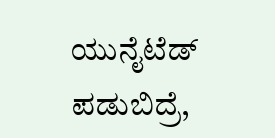ಯುನೈಟೆಡ್ ಪಡುಬಿದ್ರೆ,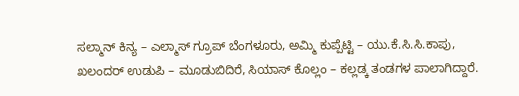ಸಲ್ಮಾನ್ ಕಿನ್ಯ – ಎಲ್ಮಾಸ್ ಗ್ರೂಪ್ ಬೆಂಗಳೂರು, ಅಮ್ಮಿ ಕುಪ್ಪೆಟ್ಟಿ – ಯು.ಕೆ.ಸಿ.ಸಿ.ಕಾಪು, ಖಲಂದರ್ ಉಡುಪಿ – ಮೂಡುಬಿದಿರೆ, ಸಿಯಾಸ್ ಕೊಲ್ಲಂ – ಕಲ್ಲಡ್ಕ ತಂಡಗಳ ಪಾಲಾಗಿದ್ದಾರೆ.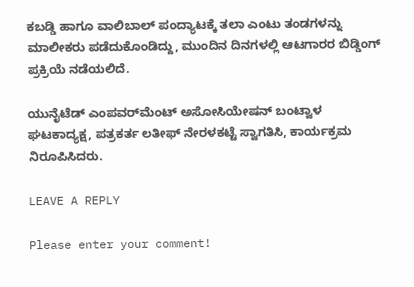ಕಬಡ್ಡಿ ಹಾಗೂ ವಾಲಿಬಾಲ್ ಪಂದ್ಯಾಟಕ್ಕೆ ತಲಾ ಎಂಟು ತಂಡಗಳನ್ನು ಮಾಲೀಕರು ಪಡೆದುಕೊಂಡಿದ್ದು, ಮುಂದಿನ ದಿನಗಳಲ್ಲಿ ಆಟಗಾರರ ಬಿಡ್ಡಿಂಗ್ ಪ್ರಕ್ರಿಯೆ ನಡೆಯಲಿದೆ.

ಯುನೈಟೆಡ್ ಎಂಪವರ್‌ಮೆಂಟ್ ಅಸೋಸಿಯೇಷನ್ ಬಂಟ್ವಾಳ ಘಟಕಾದ್ಯಕ್ಷ, ಪತ್ರಕರ್ತ ಲತೀಫ್ ನೇರಳಕಟ್ಟೆ ಸ್ವಾಗತಿಸಿ, ಕಾರ್ಯಕ್ರಮ ನಿರೂಪಿಸಿದರು.

LEAVE A REPLY

Please enter your comment!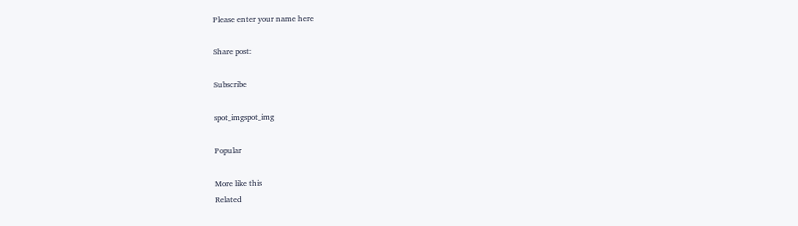Please enter your name here

Share post:

Subscribe

spot_imgspot_img

Popular

More like this
Related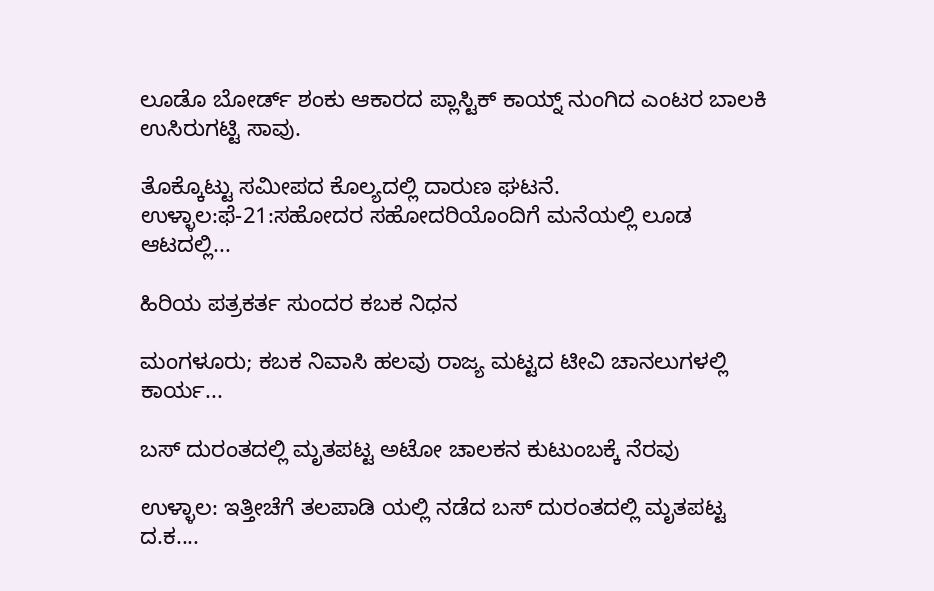ಲೂಡೊ ಬೋರ್ಡ್ ಶಂಕು ಆಕಾರದ ಪ್ಲಾಸ್ಟಿಕ್ ಕಾಯ್ನ್ ನುಂಗಿದ ಎಂಟರ ಬಾಲಕಿ ಉಸಿರುಗಟ್ಟಿ ಸಾವು.

ತೊಕ್ಕೊಟ್ಟು ಸಮೀಪದ ಕೊಲ್ಯದಲ್ಲಿ ದಾರುಣ ಘಟನೆ. ಉಳ್ಳಾಲ:ಫೆ-21:ಸಹೋದರ ಸಹೋದರಿಯೊಂದಿಗೆ ಮನೆಯಲ್ಲಿ ಲೂಡ ಆಟದಲ್ಲಿ...

ಹಿರಿಯ ಪತ್ರಕರ್ತ ಸುಂದರ ಕಬಕ ನಿಧನ

ಮಂಗಳೂರು; ಕಬಕ ನಿವಾಸಿ ಹಲವು ರಾಜ್ಯ ಮಟ್ಟದ ಟೀವಿ ಚಾನಲುಗಳಲ್ಲಿ ಕಾರ್ಯ...

ಬಸ್ ದುರಂತದಲ್ಲಿ ಮೃತಪಟ್ಟ ಅಟೋ ಚಾಲಕನ ಕುಟುಂಬಕ್ಕೆ ನೆರವು

ಉಳ್ಳಾಲ: ಇತ್ತೀಚೆಗೆ ತಲಪಾಡಿ ಯಲ್ಲಿ ನಡೆದ ಬಸ್ ದುರಂತದಲ್ಲಿ ಮೃತಪಟ್ಟ ದ.ಕ....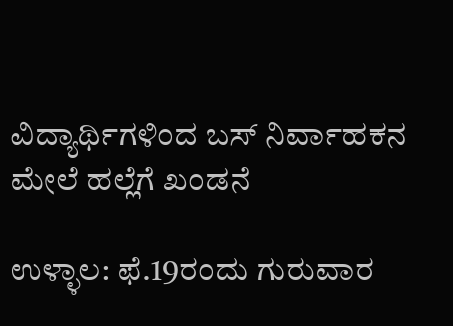ವಿದ್ಯಾರ್ಥಿಗಳಿಂದ ಬಸ್ ನಿರ್ವಾಹಕನ ಮೇಲೆ ಹಲ್ಲೆಗೆ ಖಂಡನೆ

ಉಳ್ಳಾಲ: ಫೆ.19ರಂದು ಗುರುವಾರ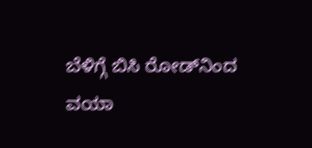ಬೆಳಿಗ್ಗೆ ಬಿಸಿ ರೋಡ್‌ನಿಂದ ವಯಾ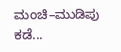ಮಂಚಿ–ಮುಡಿಪು ಕಡೆ...